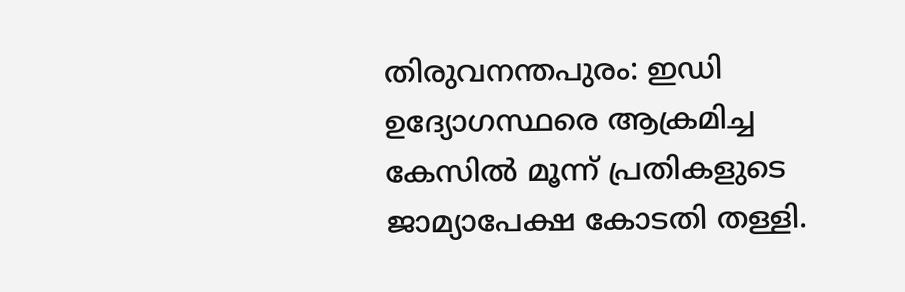തിരുവനന്തപുരം: ഇഡി ഉദ്യോഗസ്ഥരെ ആക്രമിച്ച കേസിൽ മൂന്ന് പ്രതികളുടെ ജാമ്യാപേക്ഷ കോടതി തള്ളി.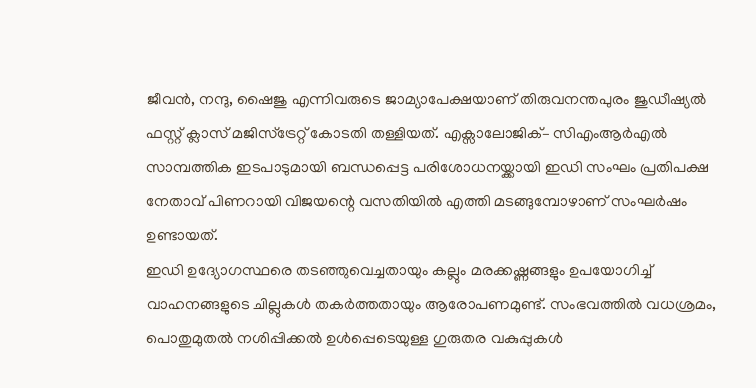ജീവൻ, നന്ദു, ഷൈജു എന്നിവരുടെ ജാമ്യാപേക്ഷയാണ് തിരുവനന്തപുരം ജുഡീഷ്യൽ ഫസ്റ്റ് ക്ലാസ് മജിസ്ട്രേറ്റ് കോടതി തള്ളിയത്. എക്സാലോജിക്– സിഎംആർഎൽ സാമ്പത്തിക ഇടപാടുമായി ബന്ധപ്പെട്ട പരിശോധനയ്ക്കായി ഇഡി സംഘം പ്രതിപക്ഷ നേതാവ് പിണറായി വിജയന്റെ വസതിയിൽ എത്തി മടങ്ങുമ്പോഴാണ് സംഘർഷം ഉണ്ടായത്.
ഇഡി ഉദ്യോഗസ്ഥരെ തടഞ്ഞുവെച്ചതായും കല്ലും മരക്കഷ്ണങ്ങളും ഉപയോഗിച്ച് വാഹനങ്ങളുടെ ചില്ലുകൾ തകർത്തതായും ആരോപണമുണ്ട്. സംഭവത്തിൽ വധശ്രമം, പൊതുമുതൽ നശിപ്പിക്കൽ ഉൾപ്പെടെയുള്ള ഗുരുതര വകുപ്പുകൾ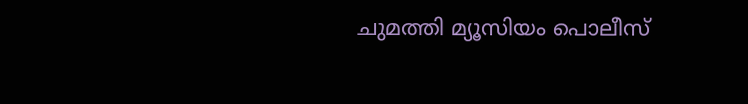ചുമത്തി മ്യൂസിയം പൊലീസ്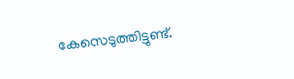കേസെടുത്തിട്ടുണ്ട്.